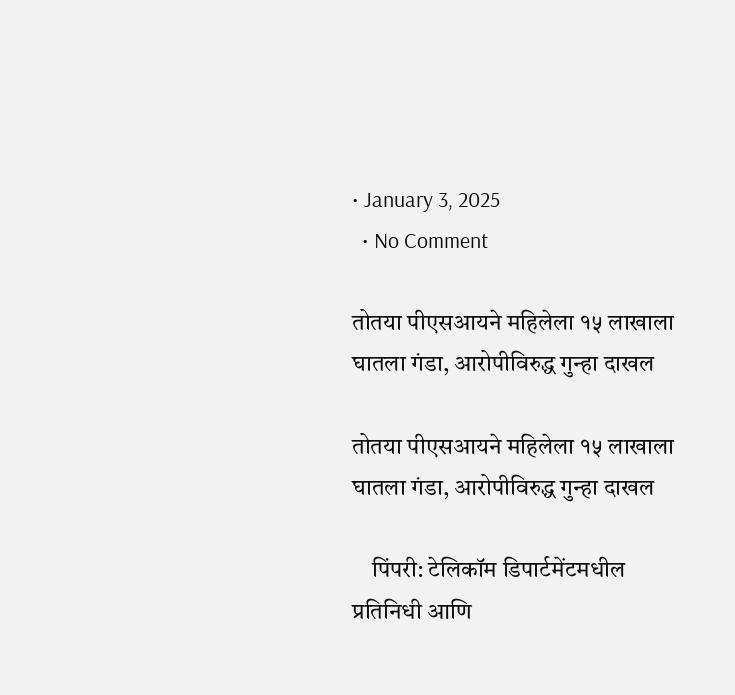• January 3, 2025
  • No Comment

तोतया पीएसआयने महिलेला १५ लाखाला घातला गंडा, आरोपीविरुद्ध गुन्हा दाखल

तोतया पीएसआयने महिलेला १५ लाखाला घातला गंडा, आरोपीविरुद्ध गुन्हा दाखल

    पिंपरी: टेलिकॉम डिपार्टमेंटमधील प्रतिनिधी आणि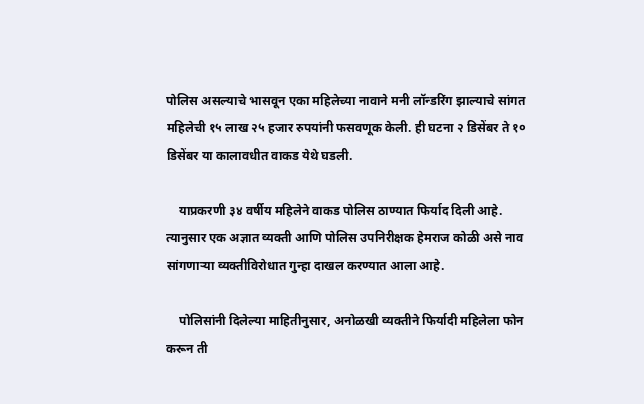पोलिस असल्याचे भासवून एका महिलेच्या नावाने मनी लॉन्डरिंग झाल्याचे सांगत महिलेची १५ लाख २५ हजार रुपयांनी फसवणूक केली. ही घटना २ डिसेंबर ते १० डिसेंबर या कालावधीत वाकड येथे घडली.

    याप्रकरणी ३४ वर्षीय महिलेने वाकड पोलिस ठाण्यात फिर्याद दिली आहे. त्यानुसार एक अज्ञात व्यक्ती आणि पोलिस उपनिरीक्षक हेमराज कोळी असे नाव सांगणाऱ्या व्यक्तीविरोधात गुन्हा दाखल करण्यात आला आहे.

    पोलिसांनी दिलेल्या माहितीनुसार, अनोळखी व्यक्तीने फिर्यादी महिलेला फोन करून ती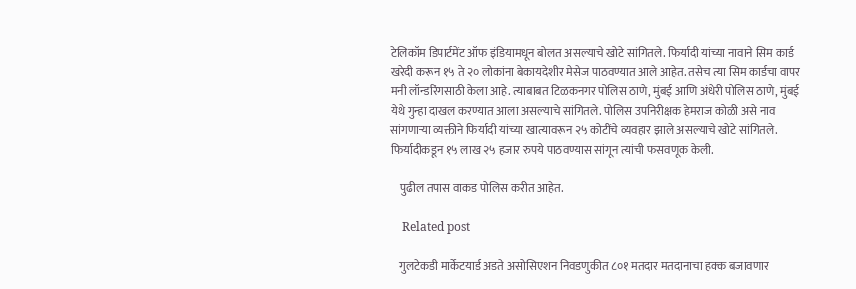टेलिकॉम डिपार्टमेंट ऑफ इंडियामधून बोलत असल्याचे खोटे सांगितले. फिर्यादी यांच्या नावाने सिम कार्ड खरेदी करून १५ ते २० लोकांना बेकायदेशीर मेसेज पाठवण्यात आले आहेत. तसेच त्या सिम कार्डचा वापर मनी लॉन्डरिंगसाठी केला आहे. त्याबाबत टिळकनगर पोलिस ठाणे, मुंबई आणि अंधेरी पोलिस ठाणे, मुंबई येथे गुन्हा दाखल करण्यात आला असल्याचे सांगितले. पोलिस उपनिरीक्षक हेमराज कोळी असे नाव सांगणाऱ्या व्यक्तीने फिर्यादी यांच्या खात्यावरून २५ कोटींचे व्यवहार झाले असल्याचे खोटे सांगितले. फिर्यादीकडून १५ लाख २५ हजार रुपये पाठवण्यास सांगून त्यांची फसवणूक केली.

    पुढील तपास वाकड पोलिस करीत आहेत.

    Related post

    गुलटेकडी मार्केटयार्ड अडते असोसिएशन निवडणुकीत ८०१ मतदार मतदानाचा हक्क बजावणार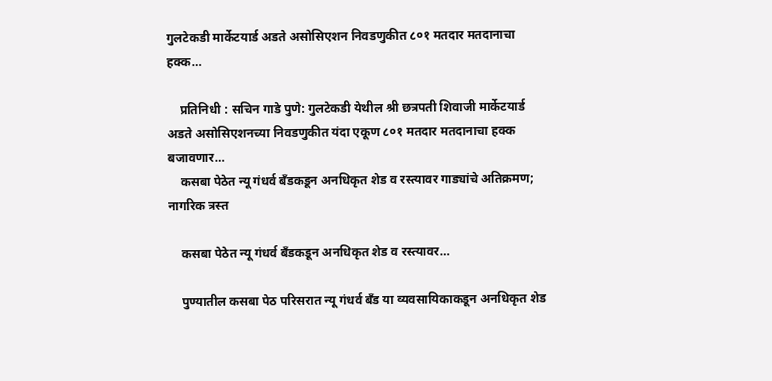गुलटेकडी मार्केटयार्ड अडते असोसिएशन निवडणुकीत ८०१ मतदार मतदानाचा हक्क…

    प्रतिनिधी : सचिन गाडे पुणे: गुलटेकडी येथील श्री छत्रपती शिवाजी मार्केटयार्ड अडते असोसिएशनच्या निवडणुकीत यंदा एकूण ८०१ मतदार मतदानाचा हक्क बजावणार…
    कसबा पेठेत न्यू गंधर्व बँडकडून अनधिकृत शेड व रस्त्यावर गाड्यांचे अतिक्रमण; नागरिक त्रस्त

    कसबा पेठेत न्यू गंधर्व बँडकडून अनधिकृत शेड व रस्त्यावर…

    पुण्यातील कसबा पेठ परिसरात न्यू गंधर्व बँड या व्यवसायिकाकडून अनधिकृत शेड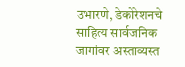उभारणे, डेकोरेशनचे साहित्य सार्वजनिक जागांवर अस्ताव्यस्त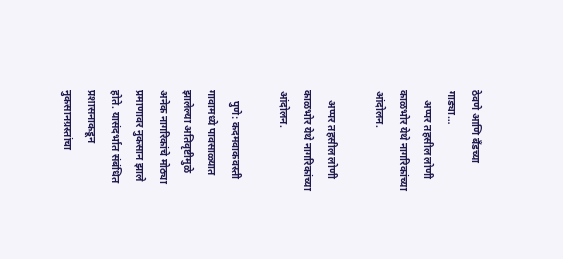ठेवणे आणि बँडच्या गाड्या…
    अप्पर तहसील लोणी काळभोर येथे नागरिकांच्या आंदोलन.

    अप्पर तहसील लोणी काळभोर येथे नागरिकांच्या आंदोलन.

    पुणे: कदमवाकवस्ती गावामध्ये पावसाळ्यात झालेल्या अतिवृष्टीमुळे अनेक नागरिकांचे मोठ्या प्रमाणावर नुकसान झाले होते. यासंदर्भात संबंधित प्रशासनाकडून नुकसानग्रस्तांचा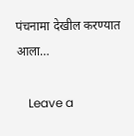पंचनामा देखील करण्यात आला…

    Leave a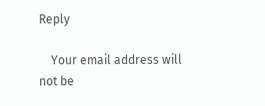Reply

    Your email address will not be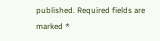published. Required fields are marked *